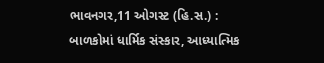ભાવનગર,11 ઓગસ્ટ (હિ.સ.) : બાળકોમાં ધાર્મિક સંસ્કાર, આધ્યાત્મિક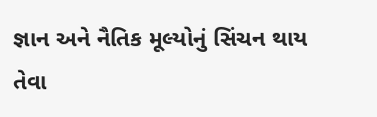જ્ઞાન અને નૈતિક મૂલ્યોનું સિંચન થાય તેવા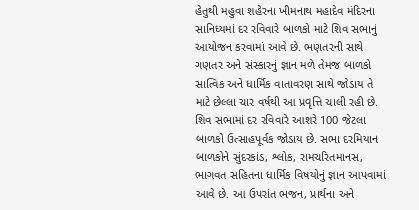હેતુથી મહુવા શહેરના ખીમનાથ મહાદેવ મંદિરના સાનિધ્યમાં દર રવિવારે બાળકો માટે શિવ સભાનું આયોજન કરવામાં આવે છે. ભણતરની સાથે ગણતર અને સંસ્કારનું જ્ઞાન મળે તેમજ બાળકો સાત્વિક અને ધાર્મિક વાતાવરણ સાથે જોડાય તે માટે છેલ્લા ચાર વર્ષથી આ પ્રવૃત્તિ ચાલી રહી છે.
શિવ સભામાં દર રવિવારે આશરે 100 જેટલા બાળકો ઉત્સાહપૂર્વક જોડાય છે. સભા દરમિયાન બાળકોને સુંદરકાંડ, શ્લોક, રામચરિતમાનસ, ભાગવત સહિતના ધાર્મિક વિષયોનું જ્ઞાન આપવામાં આવે છે. આ ઉપરાંત ભજન, પ્રાર્થના અને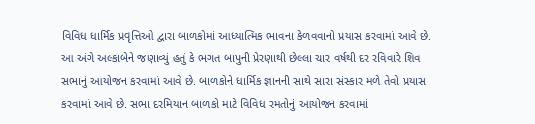વિવિધ ધાર્મિક પ્રવૃત્તિઓ દ્વારા બાળકોમાં આધ્યાત્મિક ભાવના કેળવવાનો પ્રયાસ કરવામાં આવે છે.
આ અંગે અલ્કાબેને જણાવ્યું હતું કે ભગત બાપુની પ્રેરણાથી છેલ્લા ચાર વર્ષથી દર રવિવારે શિવ સભાનું આયોજન કરવામાં આવે છે. બાળકોને ધાર્મિક જ્ઞાનની સાથે સારા સંસ્કાર મળે તેવો પ્રયાસ કરવામાં આવે છે. સભા દરમિયાન બાળકો માટે વિવિધ રમતોનું આયોજન કરવામાં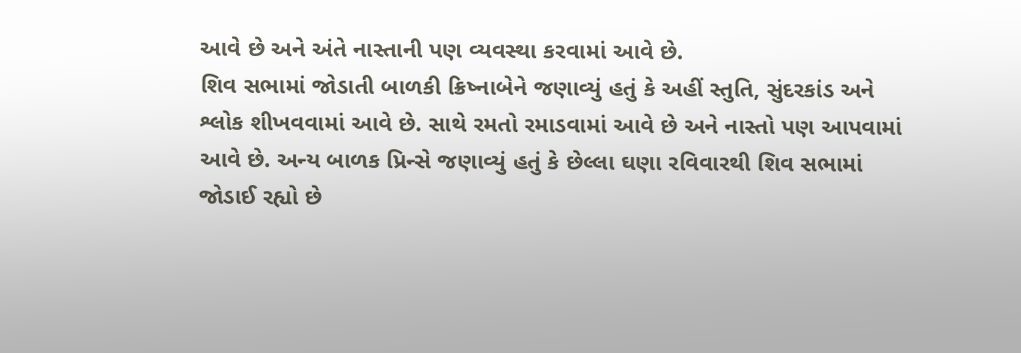આવે છે અને અંતે નાસ્તાની પણ વ્યવસ્થા કરવામાં આવે છે.
શિવ સભામાં જોડાતી બાળકી ક્રિષ્નાબેને જણાવ્યું હતું કે અહીં સ્તુતિ, સુંદરકાંડ અને શ્લોક શીખવવામાં આવે છે. સાથે રમતો રમાડવામાં આવે છે અને નાસ્તો પણ આપવામાં આવે છે. અન્ય બાળક પ્રિન્સે જણાવ્યું હતું કે છેલ્લા ઘણા રવિવારથી શિવ સભામાં જોડાઈ રહ્યો છે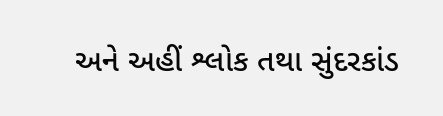અને અહીં શ્લોક તથા સુંદરકાંડ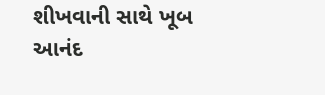શીખવાની સાથે ખૂબ આનંદ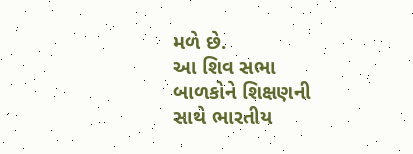મળે છે.
આ શિવ સભા બાળકોને શિક્ષણની સાથે ભારતીય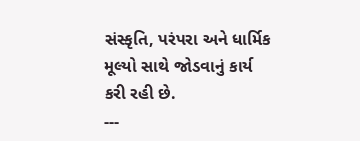સંસ્કૃતિ, પરંપરા અને ધાર્મિક મૂલ્યો સાથે જોડવાનું કાર્ય કરી રહી છે.
---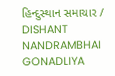હિન્દુસ્થાન સમાચાર / DISHANT NANDRAMBHAI GONADLIYA